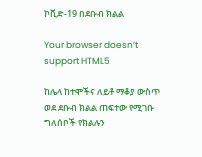ኮቪድ-19 በደቡብ ክልል

Your browser doesn’t support HTML5

ከሌላ ከተሞችና ለይቶ ማቆያ ውስጥ ወደ ደቡብ ክልል ጠፍተው የሚገቡ ግለሰቦች የክልሉን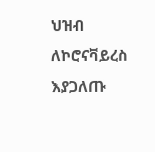ህዝብ ለኮሮናቫይረስ እያጋለጡ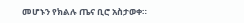መሆኑን የክልሉ ጤና ቢሮ አስታወቀ።